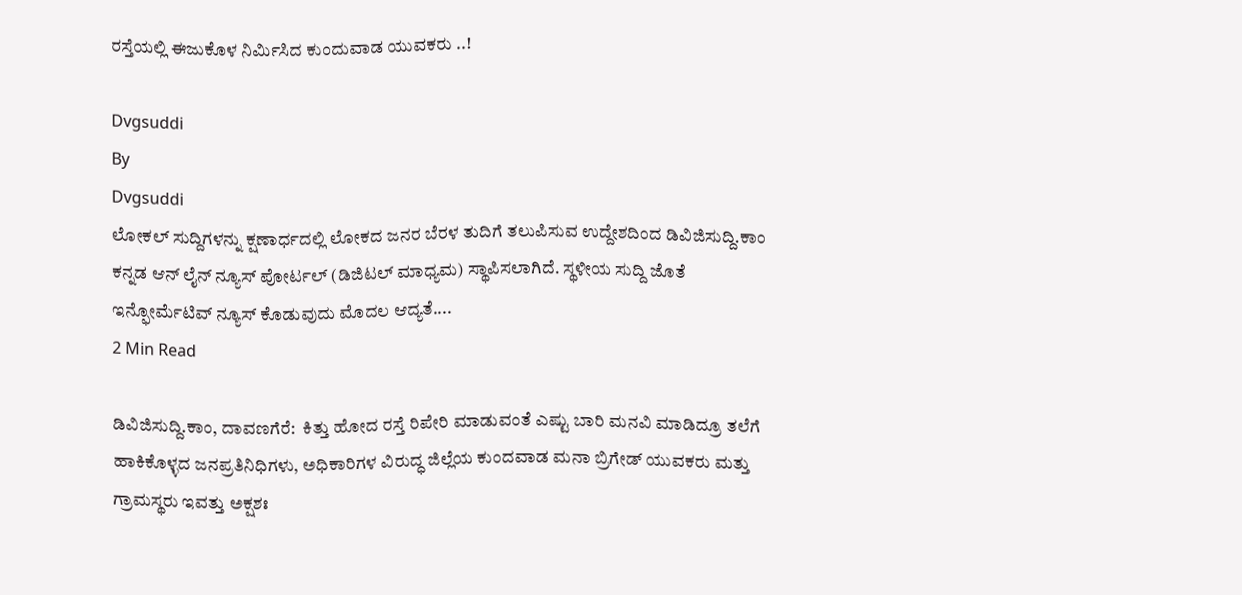ರಸ್ತೆಯಲ್ಲಿ ಈಜುಕೊಳ ನಿರ್ಮಿಸಿದ ಕುಂದುವಾಡ ಯುವಕರು ..!

Dvgsuddi
By
Dvgsuddi
ಲೋಕಲ್ ಸುದ್ದಿಗಳನ್ನು ಕ್ಷಣಾರ್ಧದಲ್ಲಿ ಲೋಕದ ಜನರ ಬೆರಳ ತುದಿಗೆ ತಲುಪಿಸುವ ಉದ್ದೇಶದಿಂದ ಡಿವಿಜಿಸುದ್ದಿ.ಕಾಂ ಕನ್ನಡ ಆನ್ ಲೈನ್ ನ್ಯೂಸ್ ಪೋರ್ಟಲ್ (ಡಿಜಿಟಲ್ ಮಾಧ್ಯಮ) ಸ್ಥಾಪಿಸಲಾಗಿದೆ. ಸ್ಥಳೀಯ ಸುದ್ದಿ ಜೊತೆ ಇನ್ಫೋರ್ಮೆಟಿವ್ ನ್ಯೂಸ್ ಕೊಡುವುದು ಮೊದಲ ಆದ್ಯತೆ....
2 Min Read

ಡಿವಿಜಿಸುದ್ದಿ.ಕಾಂ, ದಾವಣಗೆರೆ:  ಕಿತ್ತು ಹೋದ ರಸ್ತೆ ರಿಪೇರಿ ಮಾಡುವಂತೆ ಎಷ್ಟು ಬಾರಿ ಮನವಿ ಮಾಡಿದ್ರೂ ತಲೆಗೆ ಹಾಕಿಕೊಳ್ಳದ ಜನಪ್ರತಿನಿಧಿಗಳು, ಅಧಿಕಾರಿಗಳ ವಿರುದ್ಧ ಜಿಲ್ಲೆಯ ಕುಂದವಾಡ ಮನಾ ಬ್ರಿಗೇಡ್ ಯುವಕರು ಮತ್ತು ಗ್ರಾಮಸ್ಥರು ಇವತ್ತು ಅಕ್ಷಶಃ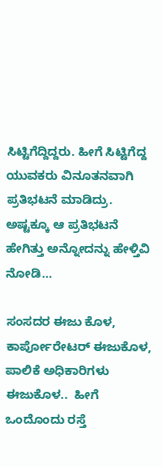ಸಿಟ್ಟಿಗೆದ್ದಿದ್ದರು. ಹೀಗೆ ಸಿಟ್ಟಿಗೆದ್ದ ಯುವಕರು ವಿನೂತನವಾಗಿ ಪ್ರತಿಭಟನೆ ಮಾಡಿದ್ರು. ಅಷ್ಟಕ್ಕೂ ಆ ಪ್ರತಿಭಟನೆ ಹೇಗಿತ್ತು ಅನ್ನೋದನ್ನು ಹೇಳ್ತಿವಿ ನೋಡಿ…

ಸಂಸದರ ಈಜು ಕೊಳ, ಕಾರ್ಪೋರೇಟರ್ ಈಜುಕೊಳ, ಪಾಲಿಕೆ ಅಧಿಕಾರಿಗಳು ಈಜುಕೊಳ..  ಹೀಗೆ ಒಂದೊಂದು ರಸ್ತೆ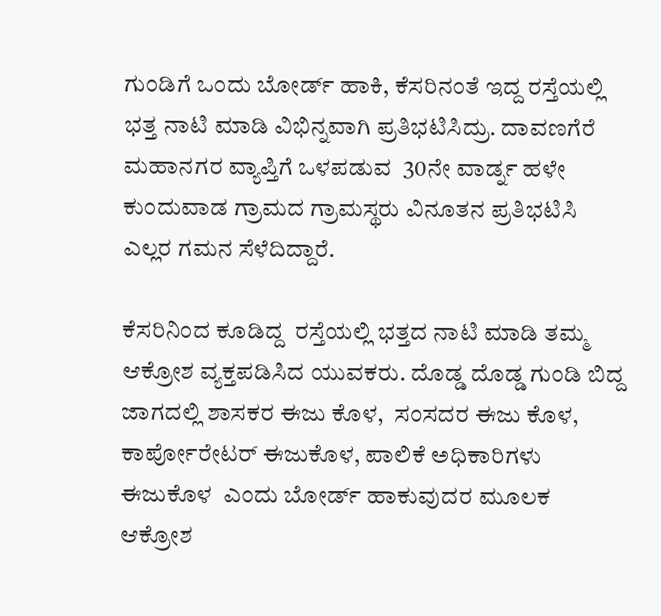ಗುಂಡಿಗೆ ಒಂದು ಬೋರ್ಡ್ ಹಾಕಿ, ಕೆಸರಿನಂತೆ ಇದ್ದ ರಸ್ತೆಯಲ್ಲಿ ಭತ್ತ ನಾಟಿ ಮಾಡಿ ವಿಭಿನ್ನವಾಗಿ ಪ್ರತಿಭಟಿಸಿದ್ರು. ದಾವಣಗೆರೆ ಮಹಾನಗರ ವ್ಯಾಪ್ತಿಗೆ ಒಳಪಡುವ  30ನೇ ವಾರ್ಡ್ನ ಹಳೇ ಕುಂದುವಾಡ ಗ್ರಾಮದ ಗ್ರಾಮಸ್ಥರು ವಿನೂತನ ಪ್ರತಿಭಟಿಸಿ ಎಲ್ಲರ ಗಮನ ಸೆಳೆದಿದ್ದಾರೆ.

ಕೆಸರಿನಿಂದ ಕೂಡಿದ್ದ  ರಸ್ತೆಯಲ್ಲಿ ಭತ್ತದ ನಾಟಿ ಮಾಡಿ ತಮ್ಮ ಆಕ್ರೋಶ ವ್ಯಕ್ತಪಡಿಸಿದ ಯುವಕರು. ದೊಡ್ಡ ದೊಡ್ಡ ಗುಂಡಿ ಬಿದ್ದ ಜಾಗದಲ್ಲಿ ಶಾಸಕರ ಈಜು ಕೊಳ,  ಸಂಸದರ ಈಜು ಕೊಳ, ಕಾರ್ಪೋರೇಟರ್ ಈಜುಕೊಳ, ಪಾಲಿಕೆ ಅಧಿಕಾರಿಗಳು ಈಜುಕೊಳ  ಎಂದು ಬೋರ್ಡ್ ಹಾಕುವುದರ ಮೂಲಕ ಆಕ್ರೋಶ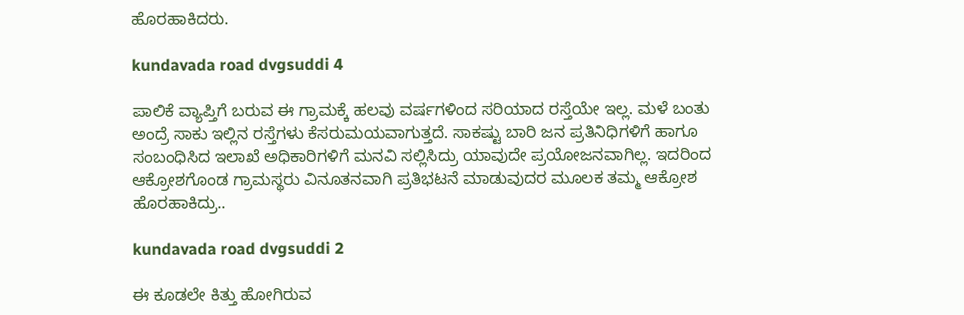ಹೊರಹಾಕಿದರು.

kundavada road dvgsuddi 4

ಪಾಲಿಕೆ ವ್ಯಾಪ್ತಿಗೆ ಬರುವ ಈ ಗ್ರಾಮಕ್ಕೆ ಹಲವು ವರ್ಷಗಳಿಂದ ಸರಿಯಾದ ರಸ್ತೆಯೇ ಇಲ್ಲ. ಮಳೆ ಬಂತು ಅಂದ್ರೆ ಸಾಕು ಇಲ್ಲಿನ ರಸ್ತೆಗಳು ಕೆಸರುಮಯವಾಗುತ್ತದೆ. ಸಾಕಷ್ಟು ಬಾರಿ ಜನ ಪ್ರತಿನಿಧಿಗಳಿಗೆ ಹಾಗೂ ಸಂಬಂಧಿಸಿದ ಇಲಾಖೆ ಅಧಿಕಾರಿಗಳಿಗೆ ಮನವಿ ಸಲ್ಲಿಸಿದ್ರು ಯಾವುದೇ ಪ್ರಯೋಜನವಾಗಿಲ್ಲ. ಇದರಿಂದ ಆಕ್ರೋಶಗೊಂಡ ಗ್ರಾಮಸ್ಥರು ವಿನೂತನವಾಗಿ ‌ಪ್ರತಿಭಟನೆ ಮಾಡುವುದರ ಮೂಲಕ ತಮ್ಮ ಆಕ್ರೋಶ ಹೊರಹಾಕಿದ್ರು..

kundavada road dvgsuddi 2

ಈ ಕೂಡಲೇ ಕಿತ್ತು ಹೋಗಿರುವ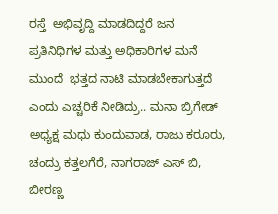ರಸ್ತೆ  ‌ಅಭಿವೃದ್ದಿ ಮಾಡದಿದ್ದರೆ ಜನ ಪ್ರತಿನಿಧಿಗಳ ಮತ್ತು ಅಧಿಕಾರಿಗಳ‌ ಮನೆ ಮುಂದೆ  ಭತ್ತದ ನಾಟಿ ಮಾಡಬೇಕಾಗುತ್ತದೆ ಎಂದು ಎಚ್ಚರಿಕೆ ನೀಡಿದ್ರು.. ಮನಾ ಬ್ರಿಗೇಡ್ ಅಧ್ಯಕ್ಷ ಮಧು ಕುಂದುವಾಡ, ರಾಜು ಕರೂರು, ಚಂದ್ರು ಕತ್ತಲಗೆರೆ, ನಾಗರಾಜ್ ಎಸ್ ಬಿ, ಬೀರಣ್ಣ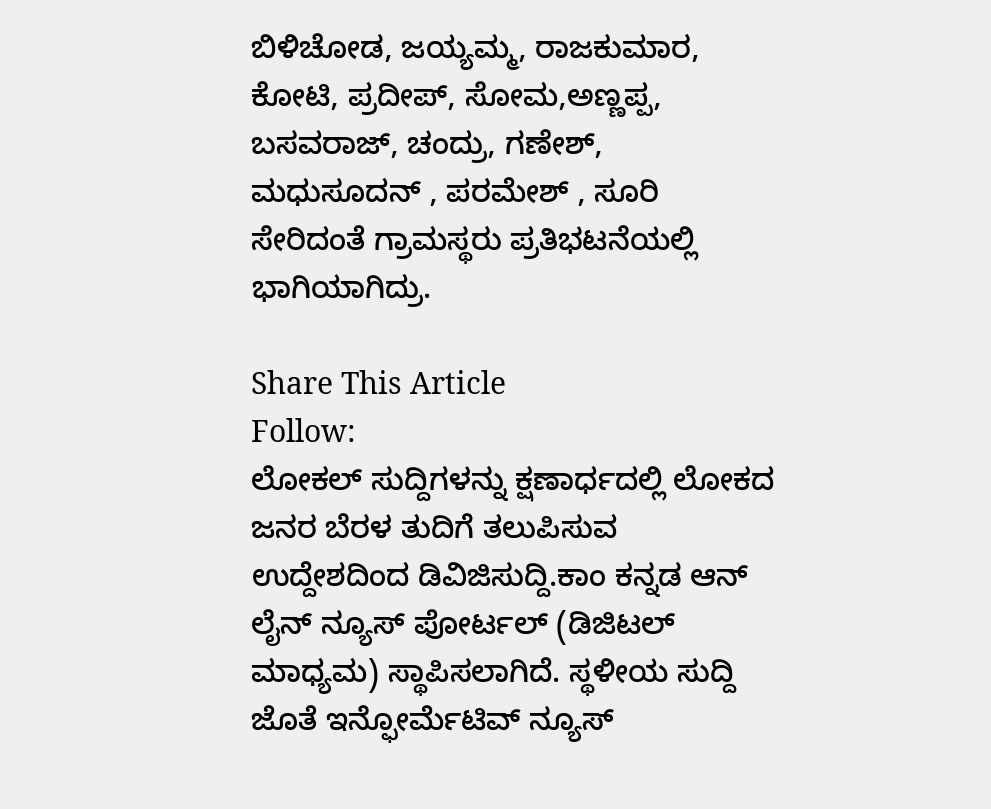ಬಿಳಿಚೋಡ, ಜಯ್ಯಮ್ಮ, ರಾಜಕುಮಾರ, ಕೋಟಿ, ಪ್ರದೀಪ್, ಸೋಮ,ಅಣ್ಣಪ್ಪ, ಬಸವರಾಜ್, ಚಂದ್ರು, ಗಣೇಶ್, ಮಧುಸೂದನ್ , ಪರಮೇಶ್ , ಸೂರಿ ಸೇರಿದಂತೆ ಗ್ರಾಮಸ್ಥರು ಪ್ರತಿಭಟನೆಯಲ್ಲಿ ಭಾಗಿಯಾಗಿದ್ರು.

Share This Article
Follow:
ಲೋಕಲ್ ಸುದ್ದಿಗಳನ್ನು ಕ್ಷಣಾರ್ಧದಲ್ಲಿ ಲೋಕದ ಜನರ ಬೆರಳ ತುದಿಗೆ ತಲುಪಿಸುವ ಉದ್ದೇಶದಿಂದ ಡಿವಿಜಿಸುದ್ದಿ.ಕಾಂ ಕನ್ನಡ ಆನ್ ಲೈನ್ ನ್ಯೂಸ್ ಪೋರ್ಟಲ್ (ಡಿಜಿಟಲ್ ಮಾಧ್ಯಮ) ಸ್ಥಾಪಿಸಲಾಗಿದೆ. ಸ್ಥಳೀಯ ಸುದ್ದಿ ಜೊತೆ ಇನ್ಫೋರ್ಮೆಟಿವ್ ನ್ಯೂಸ್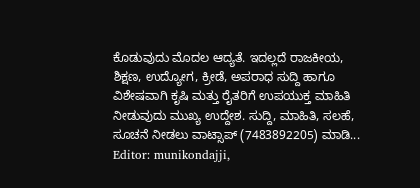ಕೊಡುವುದು ಮೊದಲ ಆದ್ಯತೆ. ಇದಲ್ಲದೆ ರಾಜಕೀಯ, ಶಿಕ್ಷಣ, ಉದ್ಯೋಗ, ಕ್ರೀಡೆ, ಅಪರಾಧ ಸುದ್ದಿ ಹಾಗೂ ವಿಶೇಷವಾಗಿ ಕೃಷಿ ಮತ್ತು ರೈತರಿಗೆ ಉಪಯುಕ್ತ ಮಾಹಿತಿ ನೀಡುವುದು ಮುಖ್ಯ ಉದ್ದೇಶ. ಸುದ್ದಿ, ಮಾಹಿತಿ, ಸಲಹೆ, ಸೂಚನೆ ನೀಡಲು ವಾಟ್ಸಾಪ್ (7483892205) ಮಾಡಿ... Editor: munikondajji,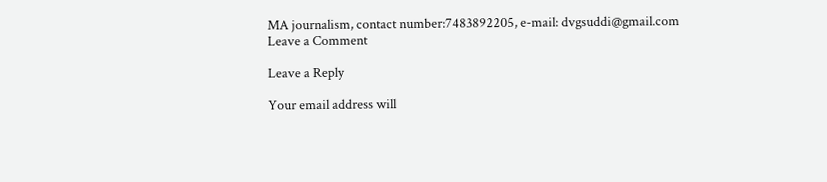MA journalism, contact number:7483892205, e-mail: dvgsuddi@gmail.com
Leave a Comment

Leave a Reply

Your email address will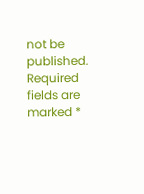not be published. Required fields are marked *